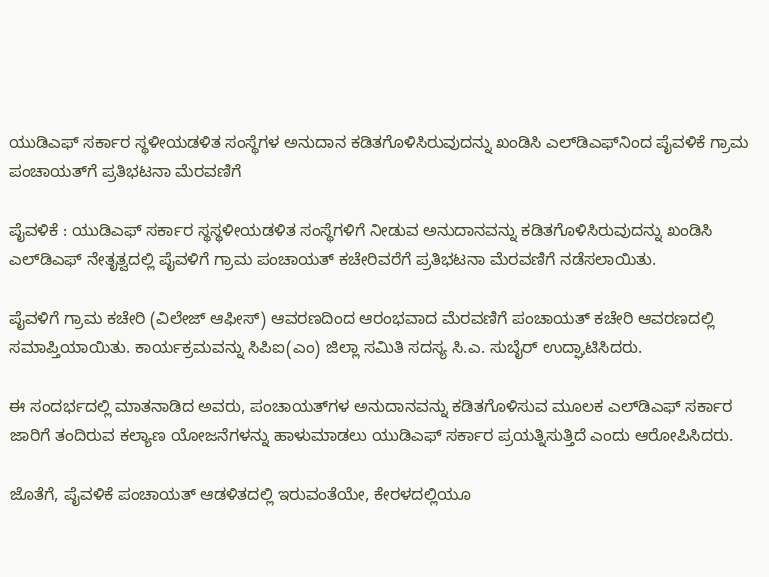ಯುಡಿಎಫ್ ಸರ್ಕಾರ ಸ್ಥಳೀಯಡಳಿತ ಸಂಸ್ಥೆಗಳ ಅನುದಾನ ಕಡಿತಗೊಳಿಸಿರುವುದನ್ನು ಖಂಡಿಸಿ ಎಲ್‌ಡಿಎಫ್‌ನಿಂದ ಪೈವಳಿಕೆ ಗ್ರಾಮ ಪಂಚಾಯತ್‌ಗೆ ಪ್ರತಿಭಟನಾ ಮೆರವಣಿಗೆ

ಪೈವಳಿಕೆ : ಯುಡಿಎಫ್ ಸರ್ಕಾರ ಸ್ಥಸ್ಥಳೀಯಡಳಿತ ಸಂಸ್ಥೆಗಳಿಗೆ ನೀಡುವ ಅನುದಾನವನ್ನು ಕಡಿತಗೊಳಿಸಿರುವುದನ್ನು ಖಂಡಿಸಿ ಎಲ್‌ಡಿಎಫ್ ನೇತೃತ್ವದಲ್ಲಿ ಪೈವಳಿಗೆ ಗ್ರಾಮ ಪಂಚಾಯತ್ ಕಚೇರಿವರೆಗೆ ಪ್ರತಿಭಟನಾ ಮೆರವಣಿಗೆ ನಡೆಸಲಾಯಿತು.

ಪೈವಳಿಗೆ ಗ್ರಾಮ ಕಚೇರಿ (ವಿಲೇಜ್ ಆಫೀಸ್) ಆವರಣದಿಂದ ಆರಂಭವಾದ ಮೆರವಣಿಗೆ ಪಂಚಾಯತ್ ಕಚೇರಿ ಆವರಣದಲ್ಲಿ ಸಮಾಪ್ತಿಯಾಯಿತು. ಕಾರ್ಯಕ್ರಮವನ್ನು ಸಿಪಿಐ(ಎಂ) ಜಿಲ್ಲಾ ಸಮಿತಿ ಸದಸ್ಯ ಸಿ.ಎ. ಸುಬೈರ್ ಉದ್ಘಾಟಿಸಿದರು.

ಈ ಸಂದರ್ಭದಲ್ಲಿ ಮಾತನಾಡಿದ ಅವರು, ಪಂಚಾಯತ್‌ಗಳ ಅನುದಾನವನ್ನು ಕಡಿತಗೊಳಿಸುವ ಮೂಲಕ ಎಲ್‌ಡಿಎಫ್ ಸರ್ಕಾರ ಜಾರಿಗೆ ತಂದಿರುವ ಕಲ್ಯಾಣ ಯೋಜನೆಗಳನ್ನು ಹಾಳುಮಾಡಲು ಯುಡಿಎಫ್ ಸರ್ಕಾರ ಪ್ರಯತ್ನಿಸುತ್ತಿದೆ ಎಂದು ಆರೋಪಿಸಿದರು.

ಜೊತೆಗೆ, ಪೈವಳಿಕೆ ಪಂಚಾಯತ್ ಆಡಳಿತದಲ್ಲಿ ಇರುವಂತೆಯೇ, ಕೇರಳದಲ್ಲಿಯೂ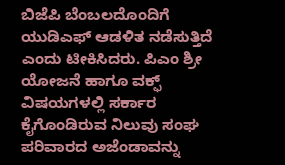ಬಿಜೆಪಿ ಬೆಂಬಲದೊಂದಿಗೆ ಯುಡಿಎಫ್ ಆಡಳಿತ ನಡೆಸುತ್ತಿದೆ ಎಂದು ಟೀಕಿಸಿದರು. ಪಿಎಂ ಶ್ರೀ ಯೋಜನೆ ಹಾಗೂ ವಕ್ಫ್ ವಿಷಯಗಳಲ್ಲಿ ಸರ್ಕಾರ ಕೈಗೊಂಡಿರುವ ನಿಲುವು ಸಂಘ ಪರಿವಾರದ ಅಜೆಂಡಾವನ್ನು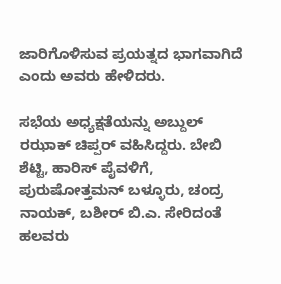ಜಾರಿಗೊಳಿಸುವ ಪ್ರಯತ್ನದ ಭಾಗವಾಗಿದೆ ಎಂದು ಅವರು ಹೇಳಿದರು.

ಸಭೆಯ ಅಧ್ಯಕ್ಷತೆಯನ್ನು ಅಬ್ದುಲ್ ರಝಾಕ್ ಚಿಪ್ಪರ್ ವಹಿಸಿದ್ದರು. ಬೇಬಿ ಶೆಟ್ಟಿ, ಹಾರಿಸ್ ಪೈವಳಿಗೆ, ಪುರುಷೋತ್ತಮನ್ ಬಳ್ಳೂರು, ಚಂದ್ರ ನಾಯಕ್, ಬಶೀರ್ ಬಿ.ಎ. ಸೇರಿದಂತೆ ಹಲವರು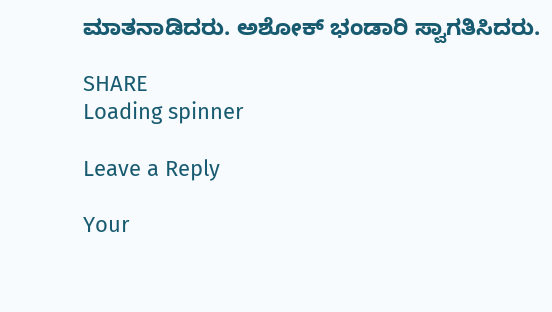ಮಾತನಾಡಿದರು. ಅಶೋಕ್ ಭಂಡಾರಿ ಸ್ವಾಗತಿಸಿದರು.

SHARE
Loading spinner

Leave a Reply

Your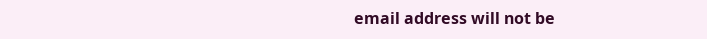email address will not be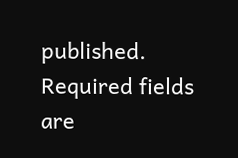published. Required fields are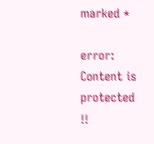marked *

error: Content is protected !!